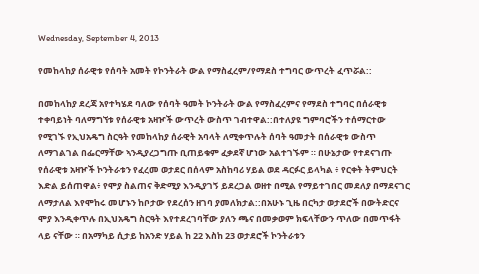Wednesday, September 4, 2013

የመከላከያ ሰራዊቱ የሰባት አመት የኮንትራት ውል የማስፈረም/የማደስ ተግባር ውጥረት ፈጥሯል::

በመከላከያ ደረጃ አየተካሄደ ባለው የሰባት ዓመት ኮንትራት ውል የማስፈረምና የማደስ ተግባር በሰራዊቱ ተቀባይነት ባለማግኘቱ የሰራዊቱ አዛዦች ውጥረት ውስጥ ገብተዋል::በተለያዩ ግምባሮችን ተሰማርተው የሚገኙ የኢህአዴግ ስርዓት የመከላከያ ሰራዊት አባላት ለሚቀጥሉት ሰባት ዓመታት በሰራዊቱ ውስጥ ለማገልገል በፌርማቸው ኣንዲያረጋግጡ ቢጠይቁም ፈቃደኛ ሆነው አልተገኙም ። በሁኔታው የተደናገጡ የሰራዊቱ አዛዦች ኮንትራቱን የፈረመ ወታደር በሰላም አስከባሪ ሃይል ወደ ዳርፉር ይላካል ፥ የርቀት ትምህርት እድል ይሰጠዋል፥ የሞያ ስልጠና ቅድሚያ እንዲያገኝ ይደረጋል ወዘተ በሚል የማይተገበር መደለያ በማደናገር ለማታለል እየሞከሩ መሆኑን ከቦታው የደረሰን ዘገባ ያመለክታል::በአሁኑ ጊዜ በርካታ ወታደሮች በውትድርና ሞያ እንዲቀጥሉ በኢህአዴግ ስርዓት እየተደረገባቸው ያለን ጫና በመቃወም ክፍላቸውን ጥለው በመጥፋት ላይ ናቸው ። በአማካይ ሲታይ ከአንድ ሃይል ከ 22 እስከ 23 ወታደሮች ኮንትራቱን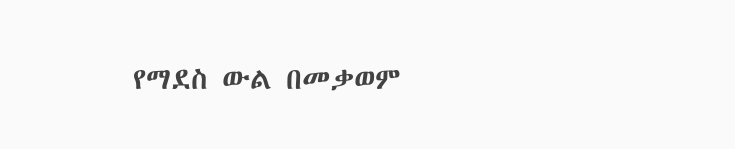የማደስ ውል በመቃወም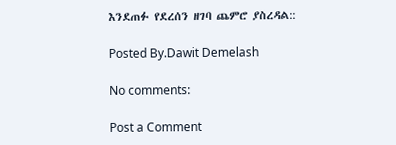እንደጠፉ የደረሰን ዘገባ ጨምሮ ያስረዳል::

Posted By.Dawit Demelash

No comments:

Post a Comment